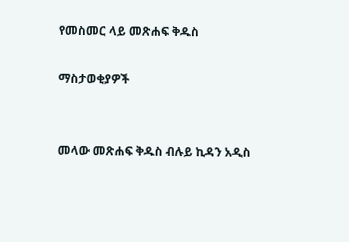የመስመር ላይ መጽሐፍ ቅዱስ

ማስታወቂያዎች


መላው መጽሐፍ ቅዱስ ብሉይ ኪዳን አዲስ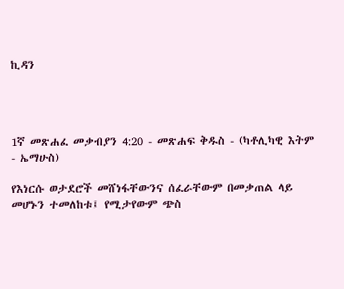ኪዳን




1ኛ መጽሐፈ መቃብያን 4:20 - መጽሐፍ ቅዱስ - (ካቶሊካዊ እትም - ኤማሁስ)

የእነርሱ ወታደሮች መሸነፋቸውንና ሰፈራቸውም በመቃጠል ላይ መሆኑን ተመለከቱ፤ የሚታየውም ጭስ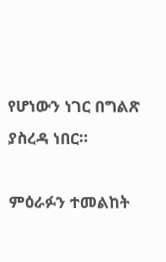የሆነውን ነገር በግልጽ ያስረዳ ነበር።

ምዕራፉን ተመልከት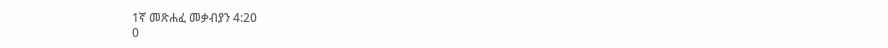1ኛ መጽሐፈ መቃብያን 4:20
0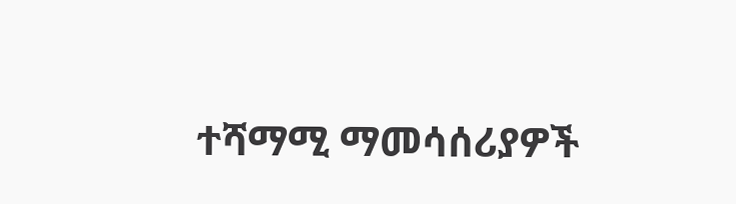ተሻማሚ ማመሳሰሪያዎች